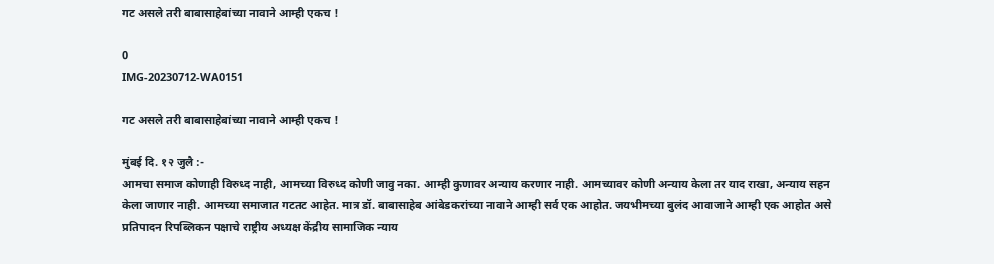गट असले तरी बाबासाहेबांच्या नावाने आम्ही एकच !

0
IMG-20230712-WA0151

गट असले तरी बाबासाहेबांच्या नावाने आम्ही एकच !

मुंबई दि. १२ जुलै :-
आमचा समाज कोणाही विरुध्द नाही, आमच्या विरुध्द कोणी जावु नका. आम्ही कुणावर अन्याय करणार नाही. आमच्यावर कोणी अन्याय केला तर याद राखा, अन्याय सहन केला जाणार नाही. आमच्या समाजात गटतट आहेत. मात्र डॉ. बाबासाहेब आंबेडकरांच्या नावाने आम्ही सर्व एक आहोत. जयभीमच्या बुलंद आवाजाने आम्ही एक आहोत असे प्रतिपादन रिपब्लिकन पक्षाचे राष्ट्रीय अध्यक्ष केंद्रीय सामाजिक न्याय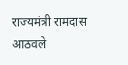राज्यमंत्री रामदास आठवले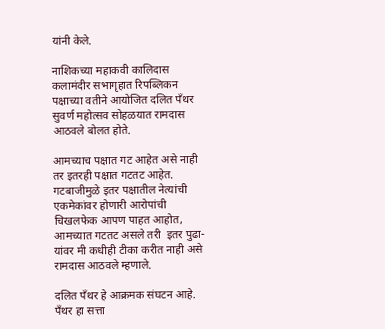यांनी केले.

नाशिकच्या महाकवी कालिदास कलामंदीर सभागृहात रिपब्लिकन पक्षाच्या वतीने आयोजित दलित पँथर सुवर्ण महोत्सव सोहळयात रामदास आठवले बोलत होते.

आमच्याच पक्षात गट आहेत असे नाही तर इतरही पक्षात गटतट आहेत. गटबाजीमुळे इतर पक्षातील नेत्यांची एकमेकांवर होणारी आरोपांची चिखलफेक आपण पाहत आहोत, आमच्यात गटतट असले तरी  इतर पुढा-यांवर मी कधीही टीका करीत नाही असे  रामदास आठवले म्हणाले.

दलित पँथर हे आक्रमक संघटन आहे. पँथर हा सत्ता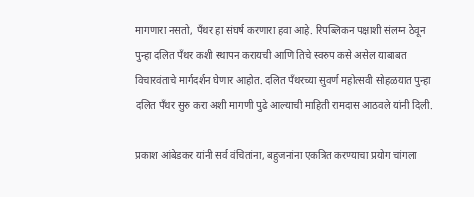मागणारा नसतो, पँथर हा संघर्ष करणारा हवा आहे. रिपब्लिकन पक्षाशी संलग्न ठेवून पुन्हा दलित पँथर कशी स्थापन करायची आणि तिचे स्वरुप कसे असेल याबाबत विचारवंताचे मार्गदर्शन घेणार आहोत. दलित पॅंथरच्या सुवर्ण महोत्सवी सोहळयात पुन्हा दलित पँथर सुरु करा अशी मागणी पुढे आल्याची माहिती रामदास आठवले यांनी दिली.

प्रकाश आंबेडकर यांनी सर्व वंचितांना, बहुजनांना एकत्रित करण्याचा प्रयोग चांगला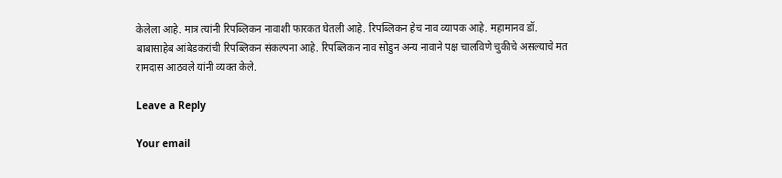केलेला आहे. मात्र त्यांनी रिपब्लिकन नावाशी फारकत घेतली आहे. रिपब्लिकन हेच नाव व्यापक आहे. महामानव डॉ. बाबासाहेब आंबेडकरांची रिपब्लिकन संकल्पना आहे. रिपब्लिकन नाव सोडुन अन्य नावाने पक्ष चालविणे चुकीचे असल्याचे मत रामदास आठवले यांनी व्यक्त केले.

Leave a Reply

Your email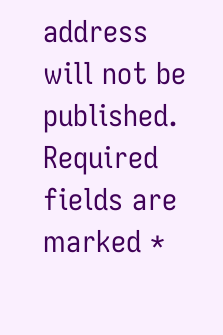address will not be published. Required fields are marked *